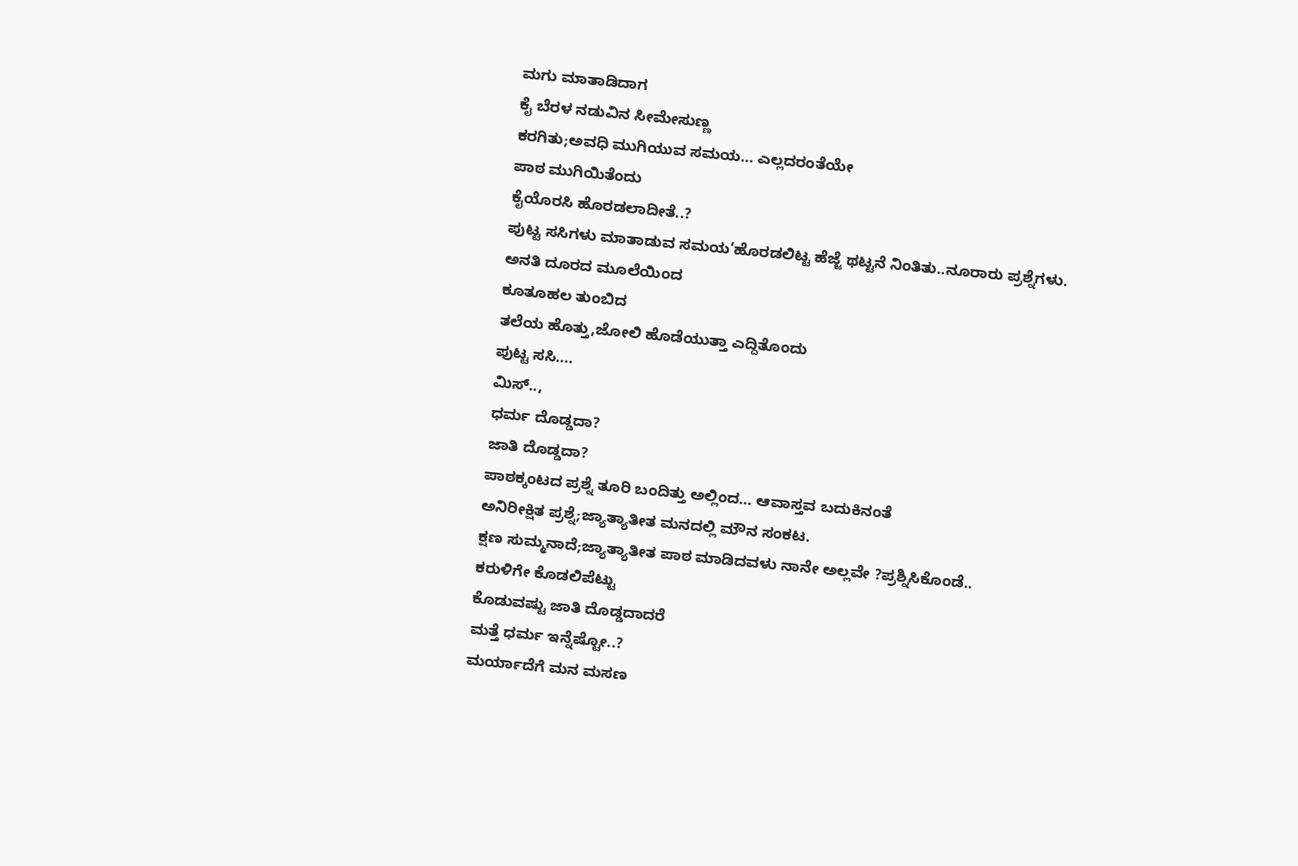ಮಗು ಮಾತಾಡಿದಾಗ
ಕೈ ಬೆರಳ ನಡುವಿನ ಸೀಮೇಸುಣ್ಣ
ಕರಗಿತು;ಅವಧಿ ಮುಗಿಯುವ ಸಮಯ… ಎಲ್ಲದರಂತೆಯೇ
ಪಾಠ ಮುಗಿಯಿತೆಂದು
ಕೈಯೊರಸಿ ಹೊರಡಲಾದೀತೆ..?
ಪುಟ್ಟ ಸಸಿಗಳು ಮಾತಾಡುವ ಸಮಯ’ಹೊರಡಲಿಟ್ಟ ಹೆಜ್ಜೆ ಥಟ್ಟನೆ ನಿಂತಿತು..ನೂರಾರು ಪ್ರಶ್ನೆಗಳು.
ಅನತಿ ದೂರದ ಮೂಲೆಯಿಂದ
ಕೂತೂಹಲ ತುಂಬಿದ
ತಲೆಯ ಹೊತ್ತು,ಜೋಲಿ ಹೊಡೆಯುತ್ತಾ ಎದ್ದಿತೊಂದು
ಪುಟ್ಟ ಸಸಿ….
ಮಿಸ್..,
ಧರ್ಮ ದೊಡ್ಡದಾ?
ಜಾತಿ ದೊಡ್ಡದಾ?
ಪಾಠಕ್ಕಂಟದ ಪ್ರಶ್ನೆ ತೂರಿ ಬಂದಿತ್ತು ಅಲ್ಲಿಂದ… ಆವಾಸ್ತವ ಬದುಕಿನಂತೆ
ಅನಿರೀಕ್ಷಿತ ಪ್ರಶ್ನೆ;ಜ್ಯಾತ್ಯಾತೀತ ಮನದಲ್ಲಿ ಮೌನ ಸಂಕಟ.
ಕ್ಷಣ ಸುಮ್ಮನಾದೆ;ಜ್ಯಾತ್ಯಾತೀತ ಪಾಠ ಮಾಡಿದವಳು ನಾನೇ ಅಲ್ಲವೇ ?ಪ್ರಶ್ನಿಸಿಕೊಂಡೆ..
ಕರುಳಿಗೇ ಕೊಡಲಿಪೆಟ್ಟು
ಕೊಡುವಷ್ಟು ಜಾತಿ ದೊಡ್ಡದಾದರೆ
ಮತ್ತೆ ಧರ್ಮ ಇನ್ನೆಷ್ಟೋ..?
ಮರ್ಯಾದೆಗೆ ಮನ ಮಸಣ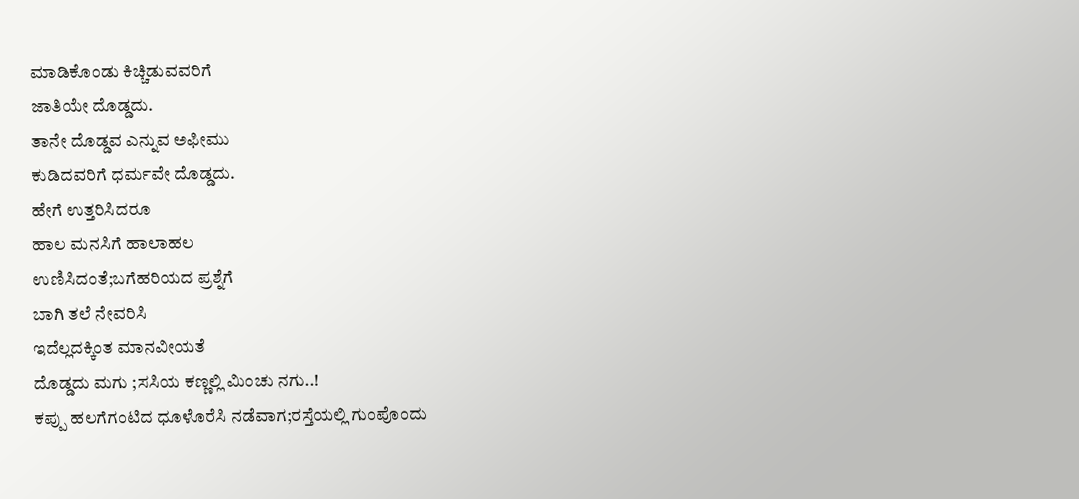ಮಾಡಿಕೊಂಡು ಕಿಚ್ಚಿಡುವವರಿಗೆ
ಜಾತಿಯೇ ದೊಡ್ಡದು.
ತಾನೇ ದೊಡ್ಡವ ಎನ್ನುವ ಅಫೀಮು
ಕುಡಿದವರಿಗೆ ಧರ್ಮವೇ ದೊಡ್ಡದು.
ಹೇಗೆ ಉತ್ತರಿಸಿದರೂ
ಹಾಲ ಮನಸಿಗೆ ಹಾಲಾಹಲ
ಉಣಿಸಿದಂತೆ;ಬಗೆಹರಿಯದ ಪ್ರಶ್ನೆಗೆ
ಬಾಗಿ ತಲೆ ನೇವರಿಸಿ
ಇದೆಲ್ಲದಕ್ಕಿಂತ ಮಾನವೀಯತೆ
ದೊಡ್ಡದು ಮಗು ;ಸಸಿಯ ಕಣ್ಣಲ್ಲಿ ಮಿಂಚು ನಗು..!
ಕಪ್ಪು ಹಲಗೆಗಂಟಿದ ಧೂಳೊರೆಸಿ ನಡೆವಾಗ;ರಸ್ತೆಯಲ್ಲಿ ಗುಂಪೊಂದು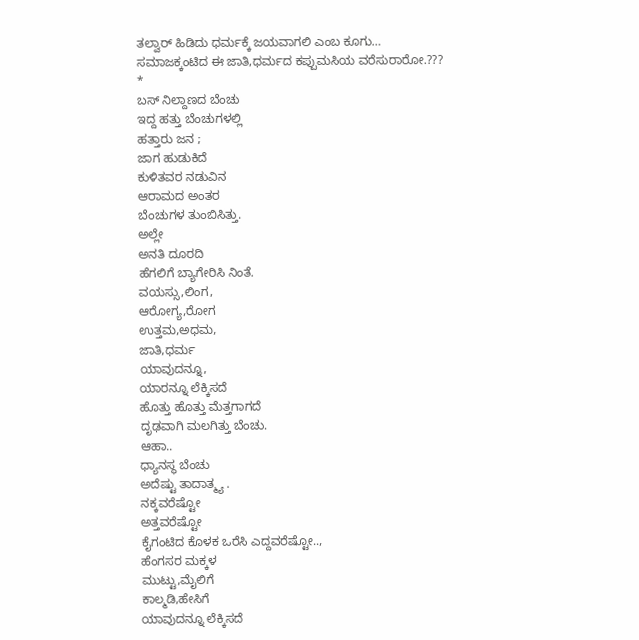ತಲ್ವಾರ್ ಹಿಡಿದು ಧರ್ಮಕ್ಕೆ ಜಯವಾಗಲಿ ಎಂಬ ಕೂಗು…
ಸಮಾಜಕ್ಕಂಟಿದ ಈ ಜಾತಿ,ಧರ್ಮದ ಕಪ್ಪುಮಸಿಯ ವರೆಸುರಾರೋ.???
*
ಬಸ್ ನಿಲ್ದಾಣದ ಬೆಂಚು
ಇದ್ದ ಹತ್ತು ಬೆಂಚುಗಳಲ್ಲಿ
ಹತ್ತಾರು ಜನ ;
ಜಾಗ ಹುಡುಕಿದೆ
ಕುಳಿತವರ ನಡುವಿನ
ಆರಾಮದ ಅಂತರ
ಬೆಂಚುಗಳ ತುಂಬಿಸಿತ್ತು.
ಅಲ್ಲೇ
ಅನತಿ ದೂರದಿ
ಹೆಗಲಿಗೆ ಬ್ಯಾಗೇರಿಸಿ ನಿಂತೆ.
ವಯಸ್ಸು,ಲಿಂಗ,
ಆರೋಗ್ಯ,ರೋಗ
ಉತ್ತಮ,ಅಧಮ,
ಜಾತಿ,ಧರ್ಮ
ಯಾವುದನ್ನೂ,
ಯಾರನ್ನೂ ಲೆಕ್ಕಿಸದೆ
ಹೊತ್ತು ಹೊತ್ತು ಮೆತ್ತಗಾಗದೆ
ದೃಢವಾಗಿ ಮಲಗಿತ್ತು ಬೆಂಚು.
ಆಹಾ..
ಧ್ಯಾನಸ್ಥ ಬೆಂಚು
ಅದೆಷ್ಟು ತಾದಾತ್ಮ್ಯ .
ನಕ್ಕವರೆಷ್ಟೋ
ಅತ್ತವರೆಷ್ಟೋ
ಕೈಗಂಟಿದ ಕೊಳಕ ಒರೆಸಿ ಎದ್ದವರೆಷ್ಟೋ..,
ಹೆಂಗಸರ ಮಕ್ಕಳ
ಮುಟ್ಟು,ಮೈಲಿಗೆ
ಕಾಲ್ಮಡಿ,ಹೇಸಿಗೆ
ಯಾವುದನ್ನೂ ಲೆಕ್ಕಿಸದೆ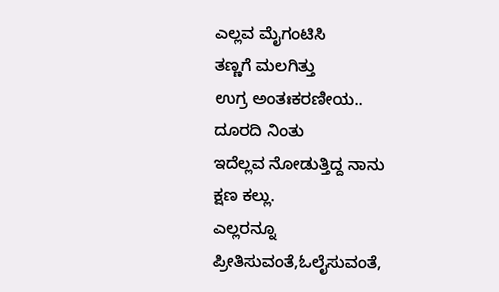ಎಲ್ಲವ ಮೈಗಂಟಿಸಿ
ತಣ್ಣಗೆ ಮಲಗಿತ್ತು
ಉಗ್ರ ಅಂತಃಕರಣೀಯ..
ದೂರದಿ ನಿಂತು
ಇದೆಲ್ಲವ ನೋಡುತ್ತಿದ್ದ ನಾನು
ಕ್ಷಣ ಕಲ್ಲು.
ಎಲ್ಲರನ್ನೂ
ಪ್ರೀತಿಸುವಂತೆ,ಓಲೈಸುವಂತೆ,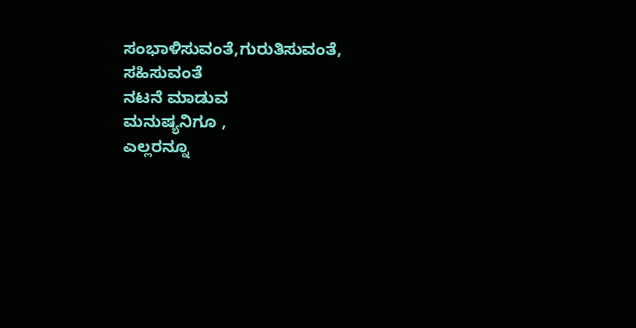ಸಂಭಾಳಿಸುವಂತೆ,ಗುರುತಿಸುವಂತೆ,
ಸಹಿಸುವಂತೆ
ನಟನೆ ಮಾಡುವ
ಮನುಷ್ಯನಿಗೂ ,
ಎಲ್ಲರನ್ನೂ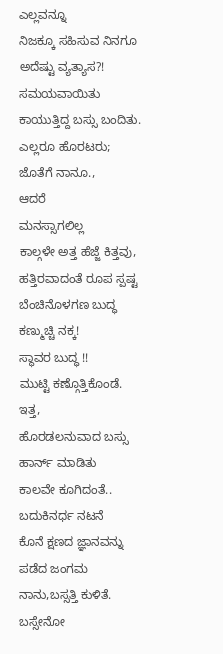ಎಲ್ಲವನ್ನೂ
ನಿಜಕ್ಕೂ ಸಹಿಸುವ ನಿನಗೂ
ಅದೆಷ್ಟು ವ್ಯತ್ಯಾಸ?!
ಸಮಯವಾಯಿತು
ಕಾಯುತ್ತಿದ್ದ ಬಸ್ಸು ಬಂದಿತು.
ಎಲ್ಲರೂ ಹೊರಟರು;
ಜೊತೆಗೆ ನಾನೂ.,
ಆದರೆ
ಮನಸ್ಸಾಗಲಿಲ್ಲ
ಕಾಲ್ಗಳೇ ಅತ್ತ ಹೆಜ್ಜೆ ಕಿತ್ತವು,
ಹತ್ತಿರವಾದಂತೆ ರೂಪ ಸ್ಪಷ್ಟ ಬೆಂಚಿನೊಳಗಣ ಬುದ್ಧ
ಕಣ್ಮುಚ್ಚಿ ನಕ್ಕ!
ಸ್ಥಾವರ ಬುದ್ಧ !!
ಮುಟ್ಟಿ ಕಣ್ಗೊತ್ತಿಕೊಂಡೆ.
ಇತ್ತ,
ಹೊರಡಲನುವಾದ ಬಸ್ಸು
ಹಾರ್ನ್ ಮಾಡಿತು
ಕಾಲವೇ ಕೂಗಿದಂತೆ..
ಬದುಕಿನರ್ಧ ನಟನೆ
ಕೊನೆ ಕ್ಷಣದ ಜ್ಞಾನವನ್ನು
ಪಡೆದ ಜಂಗಮ
ನಾನು,ಬಸ್ಸತ್ತಿ ಕುಳಿತೆ.
ಬಸ್ಸೇನೋ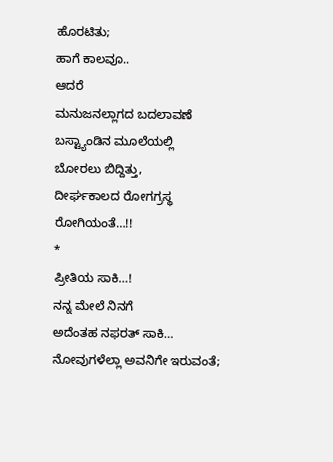ಹೊರಟಿತು;
ಹಾಗೆ ಕಾಲವೂ..
ಆದರೆ
ಮನುಜನಲ್ಲಾಗದ ಬದಲಾವಣೆ
ಬಸ್ಟ್ಯಾಂಡಿನ ಮೂಲೆಯಲ್ಲಿ
ಬೋರಲು ಬಿದ್ದಿತ್ತು,
ದೀರ್ಘಕಾಲದ ರೋಗಗ್ರಸ್ಥ
ರೋಗಿಯಂತೆ…!!
*
ಪ್ರೀತಿಯ ಸಾಕಿ…!
ನನ್ನ ಮೇಲೆ ನಿನಗೆ
ಅದೆಂತಹ ನಫರತ್ ಸಾಕಿ…
ನೋವುಗಳೆಲ್ಲಾ ಅವನಿಗೇ ಇರುವಂತೆ;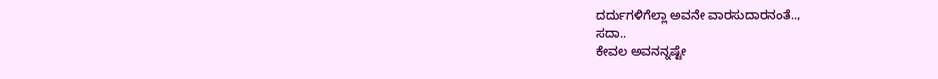ದರ್ದುಗಳಿಗೆಲ್ಲಾ ಅವನೇ ವಾರಸುದಾರನಂತೆ..,
ಸದಾ..
ಕೇವಲ ಅವನನ್ನಷ್ಟೇ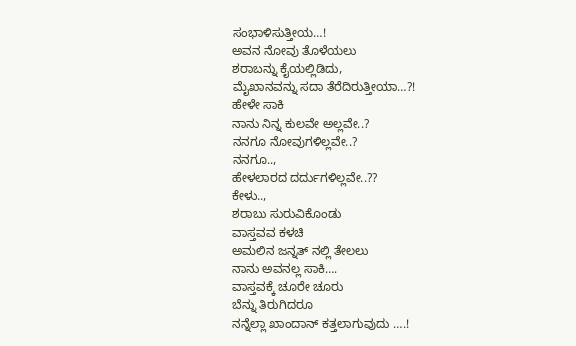ಸಂಭಾಳಿಸುತ್ತೀಯ…!
ಅವನ ನೋವು ತೊಳೆಯಲು
ಶರಾಬನ್ನು ಕೈಯಲ್ಲಿಡಿದು,
ಮೈಖಾನವನ್ನು ಸದಾ ತೆರೆದಿರುತ್ತೀಯಾ…?!
ಹೇಳೇ ಸಾಕಿ
ನಾನು ನಿನ್ನ ಕುಲವೇ ಅಲ್ಲವೇ..?
ನನಗೂ ನೋವುಗಳಿಲ್ಲವೇ..?
ನನಗೂ..,
ಹೇಳಲಾರದ ದರ್ದುಗಳಿಲ್ಲವೇ..??
ಕೇಳು..,
ಶರಾಬು ಸುರುವಿಕೊಂಡು
ವಾಸ್ತವವ ಕಳಚಿ
ಅಮಲಿನ ಜನ್ನತ್ ನಲ್ಲಿ ತೇಲಲು
ನಾನು ಅವನಲ್ಲ ಸಾಕಿ….
ವಾಸ್ತವಕ್ಕೆ ಚೂರೇ ಚೂರು
ಬೆನ್ನು ತಿರುಗಿದರೂ
ನನ್ನೆಲ್ಲಾ ಖಾಂದಾನ್ ಕತ್ತಲಾಗುವುದು ….!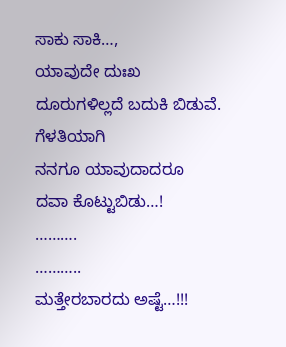ಸಾಕು ಸಾಕಿ…,
ಯಾವುದೇ ದುಃಖ
ದೂರುಗಳಿಲ್ಲದೆ ಬದುಕಿ ಬಿಡುವೆ.
ಗೆಳತಿಯಾಗಿ
ನನಗೂ ಯಾವುದಾದರೂ
ದವಾ ಕೊಟ್ಟುಬಿಡು…!
……….
………..
ಮತ್ತೇರಬಾರದು ಅಷ್ಟೆ…!!!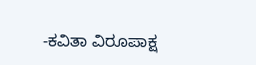-ಕವಿತಾ ವಿರೂಪಾಕ್ಷ